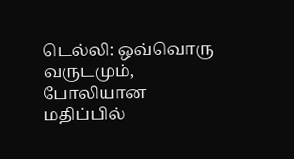டெல்லி: ஒவ்வொரு வருடமும், போலியான மதிப்பில்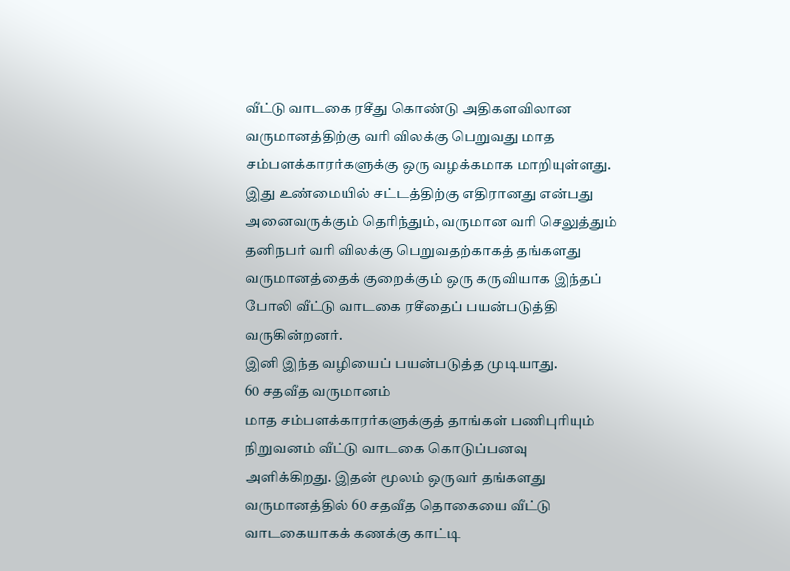வீட்டு வாடகை ரசீது கொண்டு அதிகளவிலான வருமானத்திற்கு வரி விலக்கு பெறுவது மாத சம்பளக்காரர்களுக்கு ஒரு வழக்கமாக மாறியுள்ளது.
இது உண்மையில் சட்டத்திற்கு எதிரானது என்பது அனைவருக்கும் தெரிந்தும், வருமான வரி செலுத்தும் தனிநபர் வரி விலக்கு பெறுவதற்காகத் தங்களது வருமானத்தைக் குறைக்கும் ஒரு கருவியாக இந்தப் போலி வீட்டு வாடகை ரசீதைப் பயன்படுத்தி வருகின்றனர்.
இனி இந்த வழியைப் பயன்படுத்த முடியாது.
60 சதவீத வருமானம்
மாத சம்பளக்காரர்களுக்குத் தாங்கள் பணிபுரியும் நிறுவனம் வீட்டு வாடகை கொடுப்பனவு அளிக்கிறது. இதன் மூலம் ஒருவர் தங்களது வருமானத்தில் 60 சதவீத தொகையை வீட்டு வாடகையாகக் கணக்கு காட்டி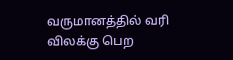வருமானத்தில் வரி விலக்கு பெற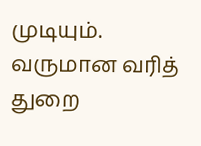முடியும்.
வருமான வரித் துறை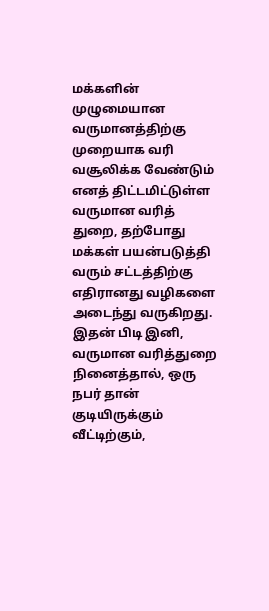மக்களின் முழுமையான வருமானத்திற்கு முறையாக வரி வசூலிக்க வேண்டும் எனத் திட்டமிட்டுள்ள வருமான வரித் துறை, தற்போது மக்கள் பயன்படுத்தி வரும் சட்டத்திற்கு எதிரானது வழிகளை அடைந்து வருகிறது.
இதன் பிடி இனி, வருமான வரித்துறை நினைத்தால், ஒரு நபர் தான் குடியிருக்கும் வீட்டிற்கும்,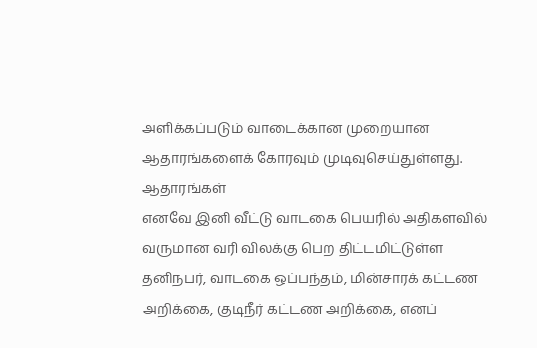அளிக்கப்படும் வாடைக்கான முறையான ஆதாரங்களைக் கோரவும் முடிவுசெய்துள்ளது.
ஆதாரங்கள்
எனவே இனி வீட்டு வாடகை பெயரில் அதிகளவில் வருமான வரி விலக்கு பெற திட்டமிட்டுள்ள தனிநபர், வாடகை ஒப்பந்தம், மின்சாரக் கட்டண அறிக்கை, குடிநீர் கட்டண அறிக்கை, எனப்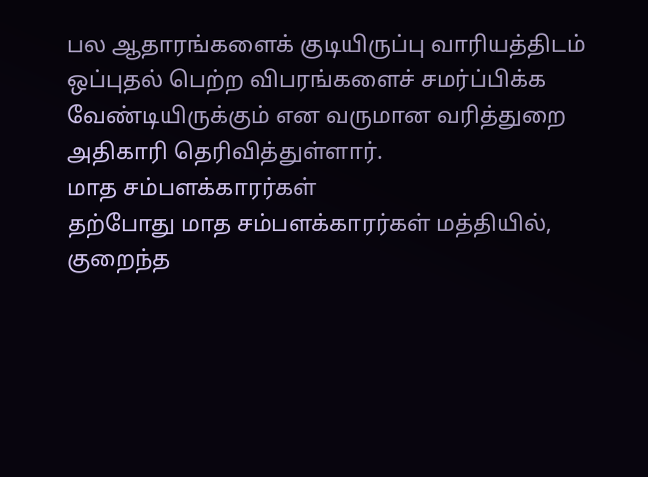பல ஆதாரங்களைக் குடியிருப்பு வாரியத்திடம் ஒப்புதல் பெற்ற விபரங்களைச் சமர்ப்பிக்க வேண்டியிருக்கும் என வருமான வரித்துறை அதிகாரி தெரிவித்துள்ளார்.
மாத சம்பளக்காரர்கள்
தற்போது மாத சம்பளக்காரர்கள் மத்தியில், குறைந்த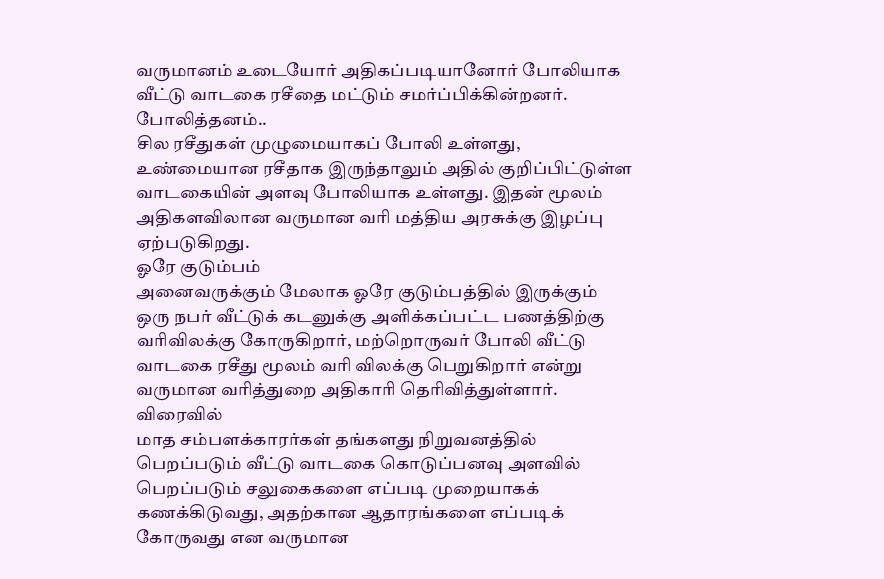வருமானம் உடையோர் அதிகப்படியானோர் போலியாக வீட்டு வாடகை ரசீதை மட்டும் சமர்ப்பிக்கின்றனர்.
போலித்தனம்..
சில ரசீதுகள் முழுமையாகப் போலி உள்ளது, உண்மையான ரசீதாக இருந்தாலும் அதில் குறிப்பிட்டுள்ள வாடகையின் அளவு போலியாக உள்ளது. இதன் மூலம் அதிகளவிலான வருமான வரி மத்திய அரசுக்கு இழப்பு ஏற்படுகிறது.
ஓரே குடும்பம்
அனைவருக்கும் மேலாக ஓரே குடும்பத்தில் இருக்கும் ஒரு நபர் வீட்டுக் கடனுக்கு அளிக்கப்பட்ட பணத்திற்கு வரிவிலக்கு கோருகிறார், மற்றொருவர் போலி வீட்டு வாடகை ரசீது மூலம் வரி விலக்கு பெறுகிறார் என்று வருமான வரித்துறை அதிகாரி தெரிவித்துள்ளார்.
விரைவில்
மாத சம்பளக்காரர்கள் தங்களது நிறுவனத்தில் பெறப்படும் வீட்டு வாடகை கொடுப்பனவு அளவில் பெறப்படும் சலுகைகளை எப்படி முறையாகக் கணக்கிடுவது, அதற்கான ஆதாரங்களை எப்படிக் கோருவது என வருமான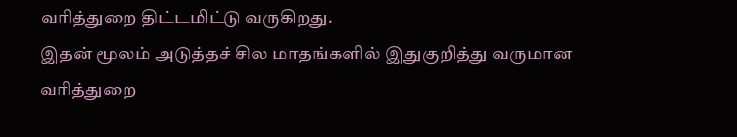வரித்துறை திட்டமிட்டு வருகிறது.
இதன் மூலம் அடுத்தச் சில மாதங்களில் இதுகுறித்து வருமான வரித்துறை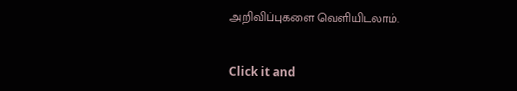அறிவிப்புகளை வெளியிடலாம்.


Click it and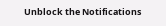Unblock the Notifications